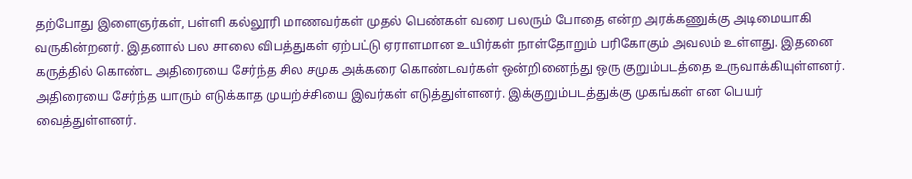தற்போது இளைஞர்கள், பள்ளி கல்லூரி மாணவர்கள் முதல் பெண்கள் வரை பலரும் போதை என்ற அரக்கணுக்கு அடிமையாகி வருகின்றனர். இதனால் பல சாலை விபத்துகள் ஏற்பட்டு ஏராளமான உயிர்கள் நாள்தோறும் பரிகோகும் அவலம் உள்ளது. இதனை கருத்தில் கொண்ட அதிரையை சேர்ந்த சில சமுக அக்கரை கொண்டவர்கள் ஒன்றினைந்து ஒரு குறும்படத்தை உருவாக்கியுள்ளனர். அதிரையை சேர்ந்த யாரும் எடுக்காத முயற்ச்சியை இவர்கள் எடுத்துள்ளனர். இக்குறும்படத்துக்கு முகங்கள் என பெயர் வைத்துள்ளனர்.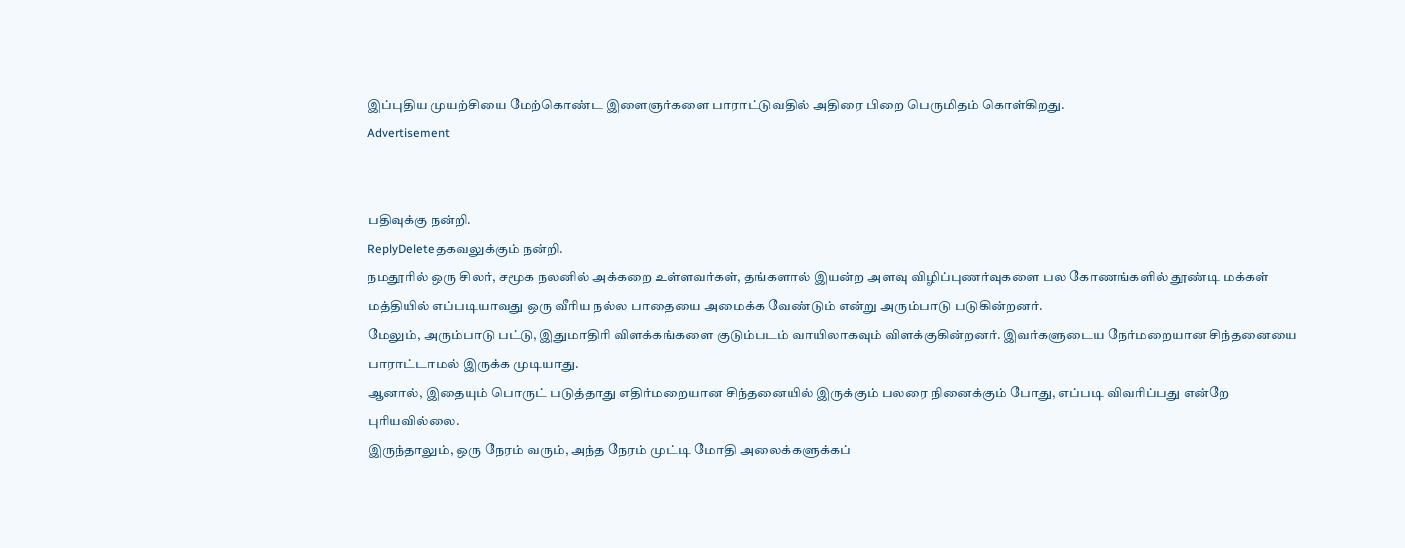இப்புதிய முயற்சியை மேற்கொண்ட இளைஞர்களை பாராட்டுவதில் அதிரை பிறை பெருமிதம் கொள்கிறது.
Advertisement


பதிவுக்கு நன்றி.
ReplyDeleteதகவலுக்கும் நன்றி.
நமதூரில் ஒரு சிலர், சமூக நலனில் அக்கறை உள்ளவர்கள், தங்களால் இயன்ற அளவு விழிப்புணர்வுகளை பல கோணங்களில் தூண்டி மக்கள் மத்தியில் எப்படியாவது ஒரு வீரிய நல்ல பாதையை அமைக்க வேண்டும் என்று அரும்பாடு படுகின்றனர்.
மேலும், அரும்பாடு பட்டு, இதுமாதிரி விளக்கங்களை குடும்படம் வாயிலாகவும் விளக்குகின்றனர். இவர்களுடைய நேர்மறையான சிந்தனையை பாராட்டாமல் இருக்க முடியாது.
ஆனால், இதையும் பொருட் படுத்தாது எதிர்மறையான சிந்தனையில் இருக்கும் பலரை நினைக்கும் போது, எப்படி விவரிப்பது என்றே புரியவில்லை.
இருந்தாலும், ஒரு நேரம் வரும், அந்த நேரம் முட்டி மோதி அலைக்களுக்கப்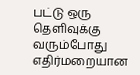பட்டு ஒரு தெளிவுக்கு வரும்போது எதிர்மறையான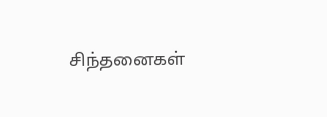சிந்தனைகள்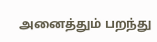அனைத்தும் பறந்து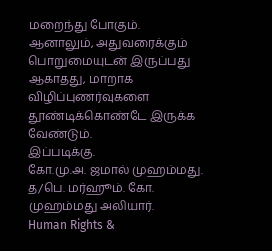மறைந்து போகும்.
ஆனாலும், அதுவரைக்கும் பொறுமையுடன் இருப்பது ஆகாதது, மாறாக விழிப்புணர்வுகளை தூண்டிக்கொண்டே இருக்க வேண்டும்.
இப்படிக்கு.
கோ.மு.அ. ஜமால் முஹம்மது.
த/பெ. மர்ஹூம். கோ. முஹம்மது அலியார்.
Human Rights &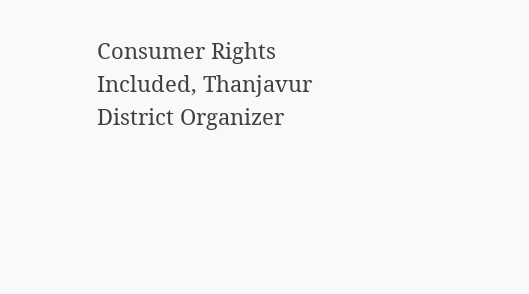Consumer Rights Included, Thanjavur District Organizer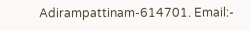Adirampattinam-614701. Email:-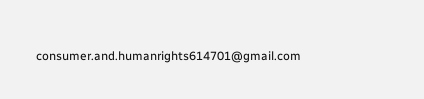consumer.and.humanrights614701@gmail.com